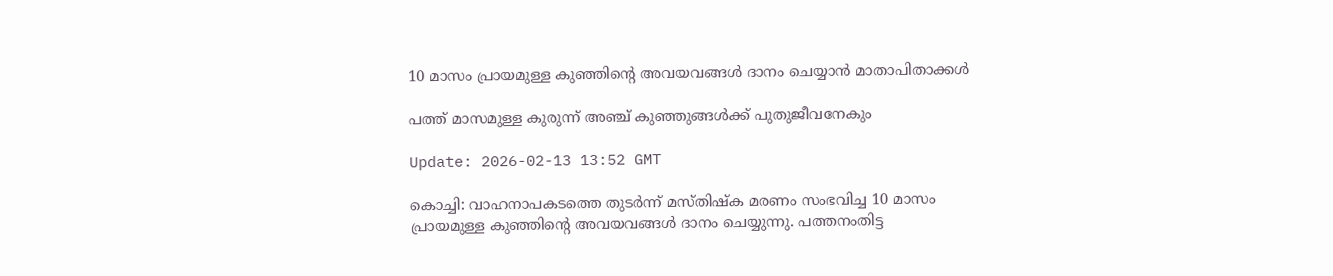10 മാസം പ്രായമുള്ള കുഞ്ഞിന്റെ അവയവങ്ങള്‍ ദാനം ചെയ്യാന്‍ മാതാപിതാക്കള്‍

പത്ത് മാസമുള്ള കുരുന്ന് അഞ്ച് കുഞ്ഞുങ്ങള്‍ക്ക് പുതുജീവനേകും

Update: 2026-02-13 13:52 GMT

കൊച്ചി: വാഹനാപകടത്തെ തുടര്‍ന്ന് മസ്തിഷ്‌ക മരണം സംഭവിച്ച 10 മാസം പ്രായമുള്ള കുഞ്ഞിന്റെ അവയവങ്ങള്‍ ദാനം ചെയ്യുന്നു. പത്തനംതിട്ട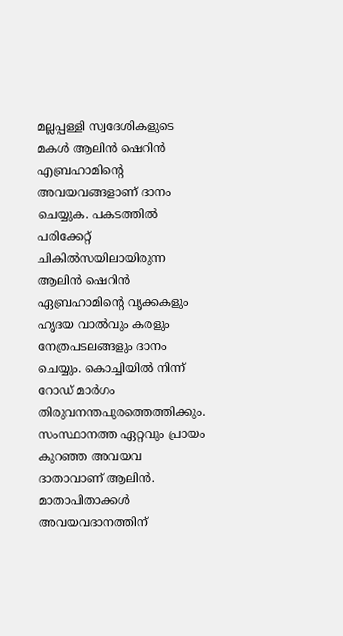മല്ലപ്പള്ളി സ്വദേശികളുടെ മകള്‍ ആലിന്‍ ഷെറിന്‍ എബ്രഹാമിന്റെ അവയവങ്ങളാണ് ദാനം ചെയ്യുക. പകടത്തില്‍ പരിക്കേറ്റ് ചികില്‍സയിലായിരുന്ന ആലിന്‍ ഷെറിന്‍ ഏബ്രഹാമിന്റെ വൃക്കകളും ഹൃദയ വാല്‍വും കരളും നേത്രപടലങ്ങളും ദാനം ചെയ്യും. കൊച്ചിയില്‍ നിന്ന് റോഡ് മാര്‍ഗം തിരുവനന്തപുരത്തെത്തിക്കും. സംസ്ഥാനത്ത ഏറ്റവും പ്രായം കുറഞ്ഞ അവയവ ദാതാവാണ് ആലിന്‍. മാതാപിതാക്കള്‍ അവയവദാനത്തിന്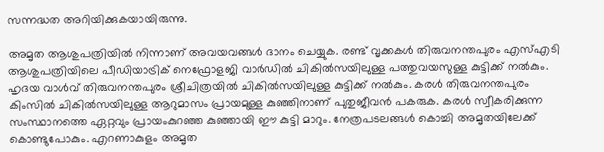സന്നദ്ധത അറിയിക്കുകയായിരുന്നു.

അമൃത ആശുപത്രിയില്‍ നിന്നാണ് അവയവങ്ങള്‍ ദാനം ചെയ്യുക. രണ്ട് വൃക്കകള്‍ തിരുവനന്തപുരം എസ്എടി ആശുപത്രിയിലെ പീഡിയാട്രിക് നെഫ്രോളജി വാര്‍ഡില്‍ ചികില്‍സയിലുള്ള പത്തുവയസുള്ള കുട്ടിക്ക് നല്‍കും. ഹൃദയ വാള്‍വ് തിരുവനന്തപുരം ശ്രീചിത്രയില്‍ ചികില്‍സയിലുള്ള കുട്ടിക്ക് നല്‍കും. കരള്‍ തിരുവനന്തപുരം കിംസില്‍ ചികില്‍സയിലുള്ള ആറുമാസം പ്രായമുള്ള കുഞ്ഞിനാണ് പുതുജീവന്‍ പകരുക. കരള്‍ സ്വീകരിക്കുന്ന സംസ്ഥാനത്തെ ഏറ്റവും പ്രായംകുറഞ്ഞ കുഞ്ഞായി ഈ കുട്ടി മാറും. നേത്രപടലങ്ങള്‍ കൊച്ചി അമൃതയിലേക്ക് കൊണ്ടുപോകും. എറണാകുളം അമൃത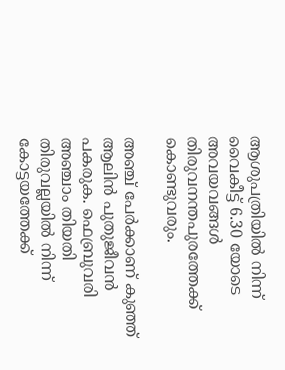ആശുപത്രിയില്‍ നിന്ന് വൈകീട്ട് 6.30 യോടെ അവയവങ്ങള്‍ തിരുവനന്തപുരത്തേക്ക് കൊണ്ടുവരും.

അഞ്ച് പേര്‍ക്കാണ് കുഞ്ഞ് ആലിന്‍ പുതുജീവന്‍ പകരുക. ഫെബ്രുവരി അഞ്ചാം തിയതി തിരുവല്ലയില്‍ നിന്ന് കോട്ടയത്തേക്ക്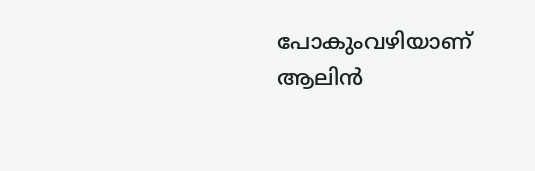പോകുംവഴിയാണ് ആലിന്‍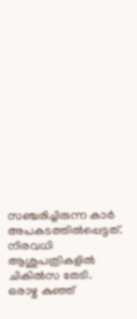സഞ്ചരിച്ചിരുന്ന കാര്‍ അപകടത്തില്‍പ്പെട്ടത്. നിരവധി ആശുപത്രികളില്‍ ചികില്‍സ തേടി. ഒരാഴ്ച കുഞ്ഞ്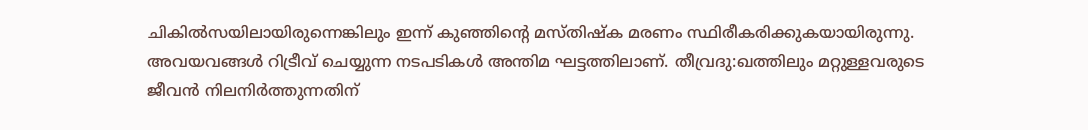ചികില്‍സയിലായിരുന്നെങ്കിലും ഇന്ന് കുഞ്ഞിന്റെ മസ്തിഷ്‌ക മരണം സ്ഥിരീകരിക്കുകയായിരുന്നു. അവയവങ്ങള്‍ റിട്രീവ് ചെയ്യുന്ന നടപടികള്‍ അന്തിമ ഘട്ടത്തിലാണ്. തീവ്രദു:ഖത്തിലും മറ്റുള്ളവരുടെ ജീവന്‍ നിലനിര്‍ത്തുന്നതിന്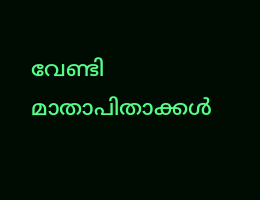വേണ്ടി മാതാപിതാക്കള്‍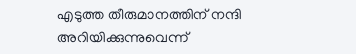എടുത്ത തീരുമാനത്തിന് നന്ദി അറിയിക്കുന്നുവെന്ന്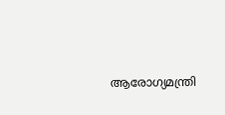ആരോഗ്യമന്ത്രി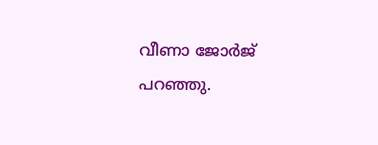വീണാ ജോര്‍ജ് പറഞ്ഞു.